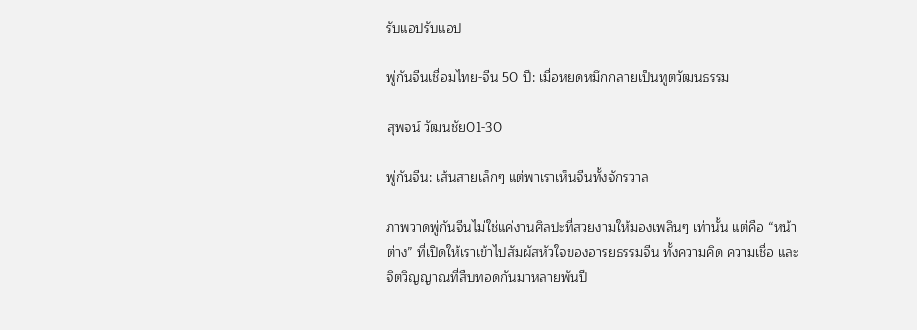รับแอปรับแอป

พู่กันจีนเชื่อมไทย-จีน 50 ปี: เมื่อหยดหมึกกลายเป็นทูตวัฒนธรรม

สุพจน์ วัฒนชัย01-30

พู่กันจีน: เส้นสายเล็กๆ แต่พาเราเห็นจีนทั้งจักรวาล

ภาพวาดพู่กันจีนไม่ใช่แค่งานศิลปะที่สวยงามให้มองเพลินๆ เท่านั้น แต่คือ “หน้าต่าง” ที่เปิดให้เราเข้าไปสัมผัสหัวใจของอารยธรรมจีน ทั้งความคิด ความเชื่อ และจิตวิญญาณที่สืบทอดกันมาหลายพันปี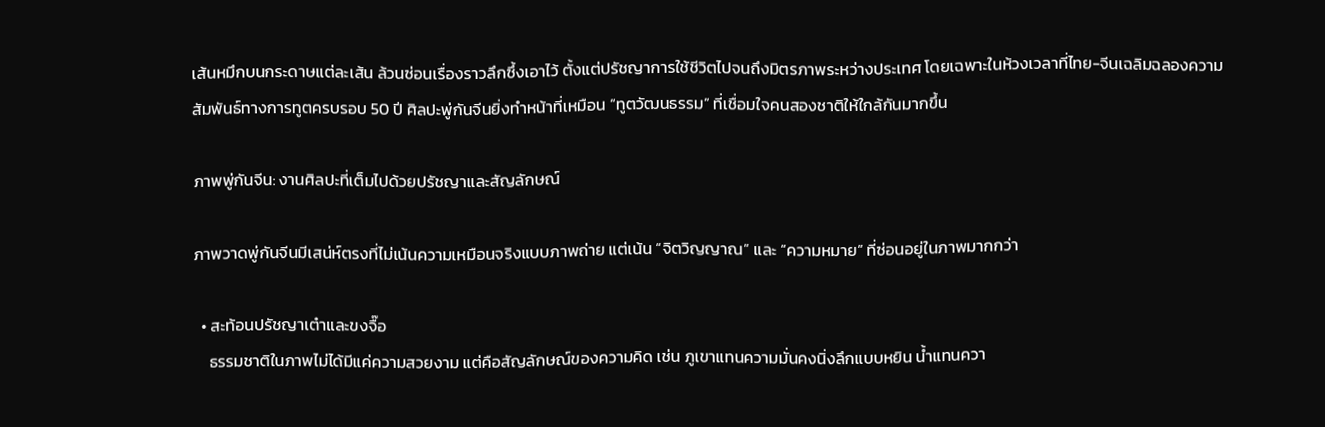เส้นหมึกบนกระดาษแต่ละเส้น ล้วนซ่อนเรื่องราวลึกซึ้งเอาไว้ ตั้งแต่ปรัชญาการใช้ชีวิตไปจนถึงมิตรภาพระหว่างประเทศ โดยเฉพาะในห้วงเวลาที่ไทย-จีนเฉลิมฉลองความสัมพันธ์ทางการทูตครบรอบ 50 ปี ศิลปะพู่กันจีนยิ่งทำหน้าที่เหมือน “ทูตวัฒนธรรม” ที่เชื่อมใจคนสองชาติให้ใกล้กันมากขึ้น

ภาพพู่กันจีน: งานศิลปะที่เต็มไปด้วยปรัชญาและสัญลักษณ์

ภาพวาดพู่กันจีนมีเสน่ห์ตรงที่ไม่เน้นความเหมือนจริงแบบภาพถ่าย แต่เน้น “จิตวิญญาณ” และ “ความหมาย” ที่ซ่อนอยู่ในภาพมากกว่า

  • สะท้อนปรัชญาเต๋าและขงจื๊อ
    ธรรมชาติในภาพไม่ได้มีแค่ความสวยงาม แต่คือสัญลักษณ์ของความคิด เช่น ภูเขาแทนความมั่นคงนิ่งลึกแบบหยิน น้ำแทนควา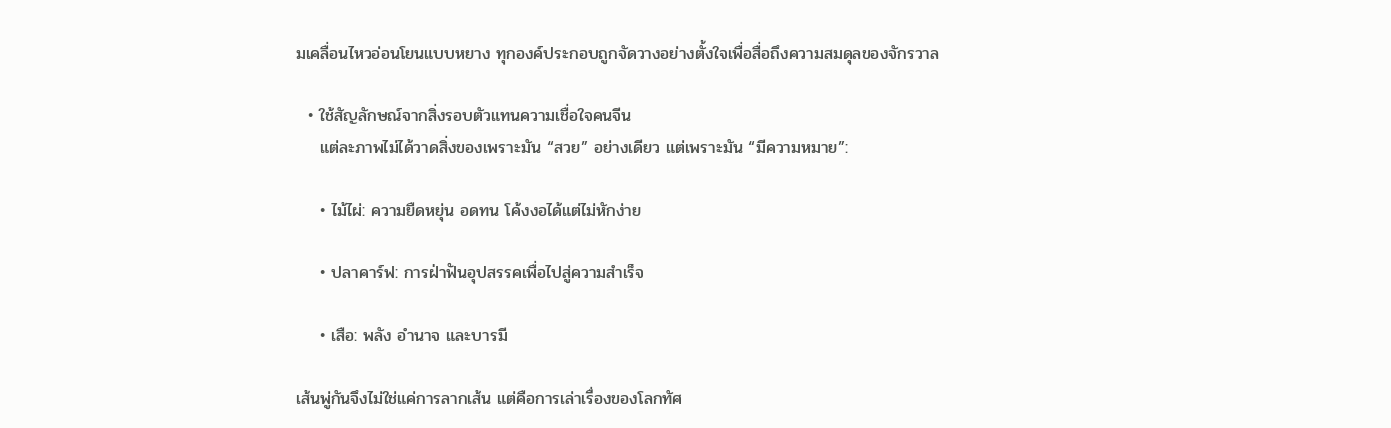มเคลื่อนไหวอ่อนโยนแบบหยาง ทุกองค์ประกอบถูกจัดวางอย่างตั้งใจเพื่อสื่อถึงความสมดุลของจักรวาล

  • ใช้สัญลักษณ์จากสิ่งรอบตัวแทนความเชื่อใจคนจีน
    แต่ละภาพไม่ได้วาดสิ่งของเพราะมัน “สวย” อย่างเดียว แต่เพราะมัน “มีความหมาย”:

    • ไม้ไผ่: ความยืดหยุ่น อดทน โค้งงอได้แต่ไม่หักง่าย

    • ปลาคาร์ฟ: การฝ่าฟันอุปสรรคเพื่อไปสู่ความสำเร็จ

    • เสือ: พลัง อำนาจ และบารมี

เส้นพู่กันจึงไม่ใช่แค่การลากเส้น แต่คือการเล่าเรื่องของโลกทัศ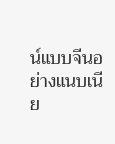น์แบบจีนอย่างแนบเนีย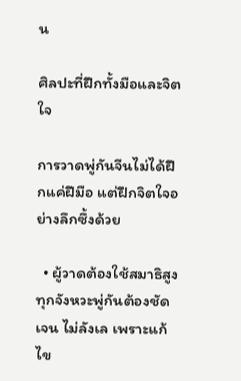น

ศิลปะที่ฝึกทั้งมือและจิตใจ

การวาดพู่กันจีนไม่ได้ฝึกแค่ฝีมือ แต่ฝึกจิตใจอย่างลึกซึ้งด้วย

  • ผู้วาดต้องใช้สมาธิสูง ทุกจังหวะพู่กันต้องชัดเจน ไม่ลังเล เพราะแก้ไข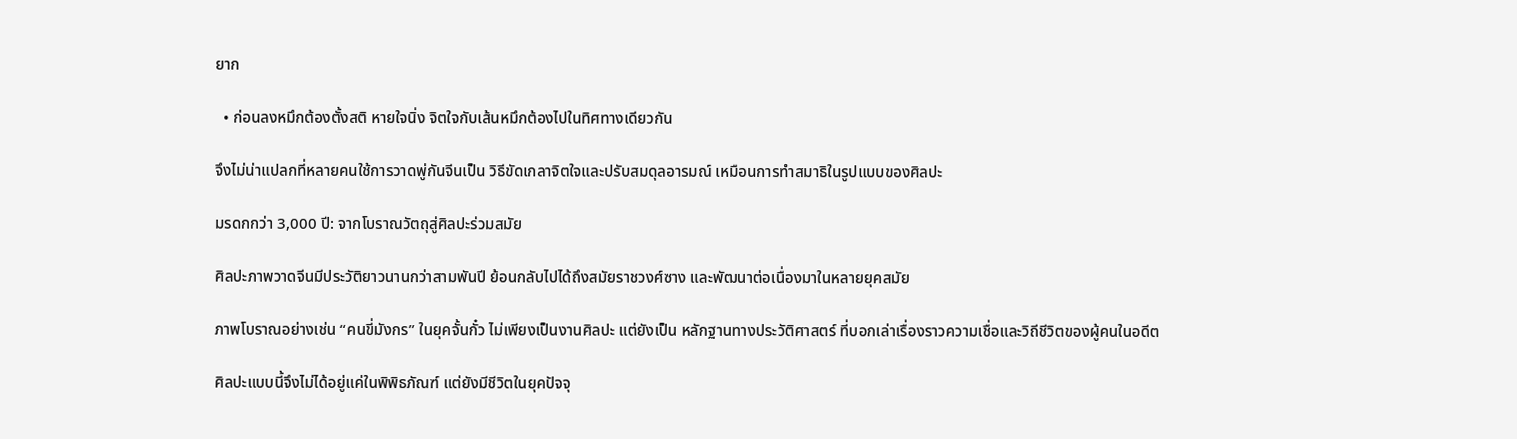ยาก

  • ก่อนลงหมึกต้องตั้งสติ หายใจนิ่ง จิตใจกับเส้นหมึกต้องไปในทิศทางเดียวกัน

จึงไม่น่าแปลกที่หลายคนใช้การวาดพู่กันจีนเป็น วิธีขัดเกลาจิตใจและปรับสมดุลอารมณ์ เหมือนการทำสมาธิในรูปแบบของศิลปะ

มรดกกว่า 3,000 ปี: จากโบราณวัตถุสู่ศิลปะร่วมสมัย

ศิลปะภาพวาดจีนมีประวัติยาวนานกว่าสามพันปี ย้อนกลับไปได้ถึงสมัยราชวงศ์ซาง และพัฒนาต่อเนื่องมาในหลายยุคสมัย

ภาพโบราณอย่างเช่น “คนขี่มังกร” ในยุคจั้นกั๋ว ไม่เพียงเป็นงานศิลปะ แต่ยังเป็น หลักฐานทางประวัติศาสตร์ ที่บอกเล่าเรื่องราวความเชื่อและวิถีชีวิตของผู้คนในอดีต

ศิลปะแบบนี้จึงไม่ได้อยู่แค่ในพิพิธภัณฑ์ แต่ยังมีชีวิตในยุคปัจจุ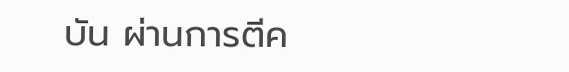บัน ผ่านการตีค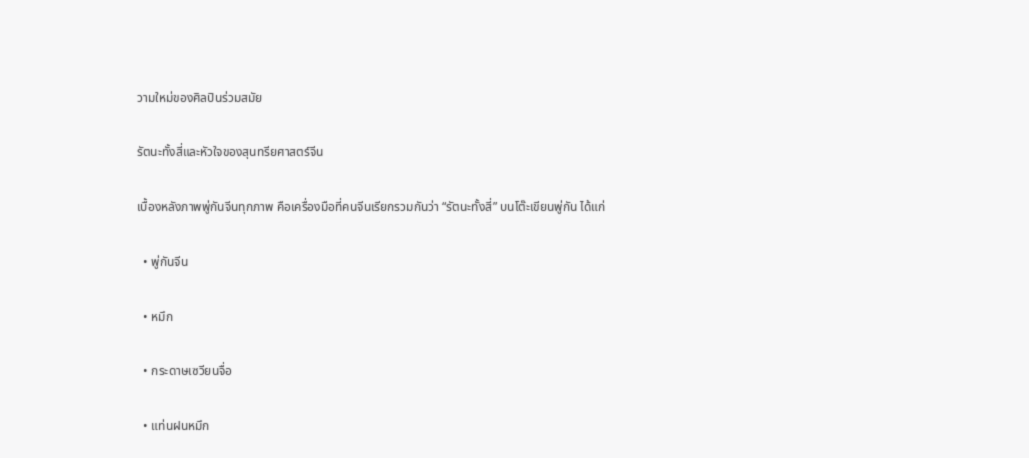วามใหม่ของศิลปินร่วมสมัย

รัตนะทั้งสี่และหัวใจของสุนทรียศาสตร์จีน

เบื้องหลังภาพพู่กันจีนทุกภาพ คือเครื่องมือที่คนจีนเรียกรวมกันว่า “รัตนะทั้งสี่” บนโต๊ะเขียนพู่กัน ได้แก่

  • พู่กันจีน

  • หมึก

  • กระดาษเซวียนจื่อ

  • แท่นฝนหมึก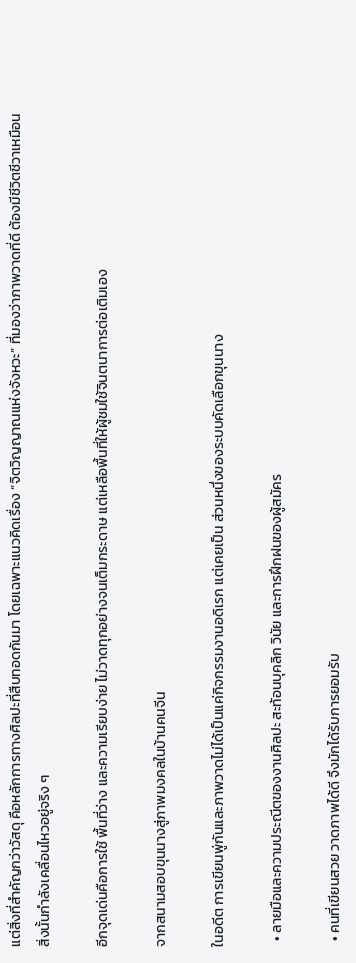แต่สิ่งที่สำคัญกว่าวัสดุ คือหลักการทางศิลปะที่สืบทอดกันมา โดยเฉพาะแนวคิดเรื่อง “จิตวิญญาณแห่งจังหวะ” ที่มองว่าภาพวาดที่ดี ต้องมีชีวิตชีวาเหมือนสิ่งนั้นกำลังเคลื่อนไหวอยู่จริง ๆ

อีกจุดเด่นคือการใช้ พื้นที่ว่าง และความเรียบง่าย ไม่วาดทุกอย่างจนเต็มกระดาษ แต่เหลือพื้นที่ให้ผู้ชมใช้จินตนาการต่อเติมเอง

จากสนามสอบขุนนางสู่ภาพมงคลในบ้านคนจีน

ในอดีต การเขียนพู่กันและภาพวาดไม่ได้เป็นแค่กิจกรรมงานอดิเรก แต่เคยเป็น ส่วนหนึ่งของระบบคัดเลือกขุนนาง

  • ลายมือและความประณีตของงานศิลปะ สะท้อนบุคลิก วินัย และการฝึกฝนของผู้สมัคร

  • คนที่เขียนสวย วาดภาพได้ดี จึงมักได้รับการยอมรับ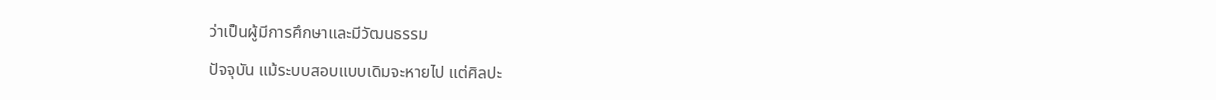ว่าเป็นผู้มีการศึกษาและมีวัฒนธรรม

ปัจจุบัน แม้ระบบสอบแบบเดิมจะหายไป แต่ศิลปะ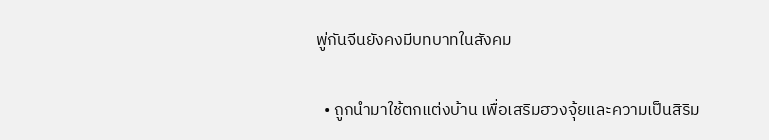พู่กันจีนยังคงมีบทบาทในสังคม

  • ถูกนำมาใช้ตกแต่งบ้าน เพื่อเสริมฮวงจุ้ยและความเป็นสิริม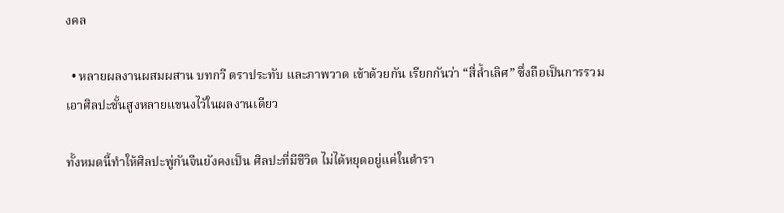งคล

  • หลายผลงานผสมผสาน บทกวี ตราประทับ และภาพวาด เข้าด้วยกัน เรียกกันว่า “สี่ล้ำเลิศ” ซึ่งถือเป็นการรวมเอาศิลปะชั้นสูงหลายแขนงไว้ในผลงานเดียว

ทั้งหมดนี้ทำให้ศิลปะพู่กันจีนยังคงเป็น ศิลปะที่มีชีวิต ไม่ได้หยุดอยู่แค่ในตำรา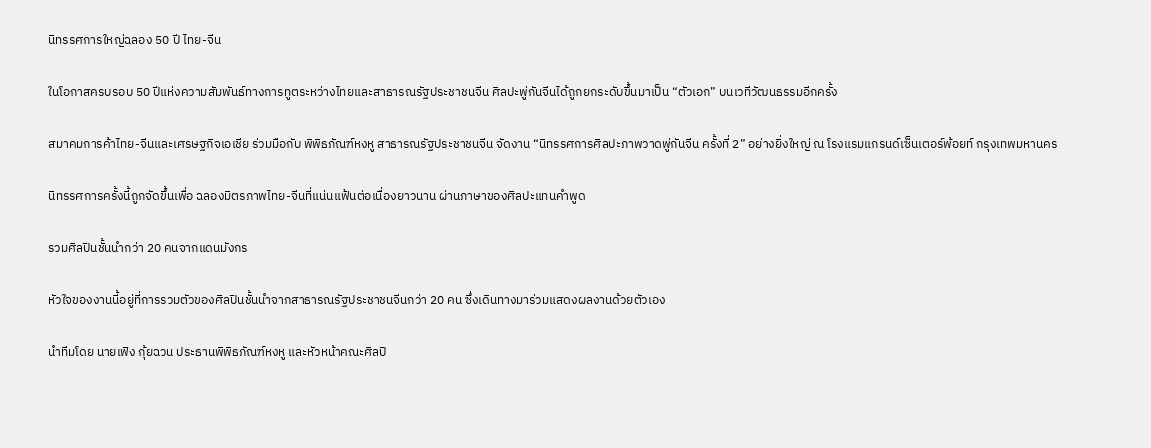นิทรรศการใหญ่ฉลอง 50 ปี ไทย-จีน

ในโอกาสครบรอบ 50 ปีแห่งความสัมพันธ์ทางการทูตระหว่างไทยและสาธารณรัฐประชาชนจีน ศิลปะพู่กันจีนได้ถูกยกระดับขึ้นมาเป็น “ตัวเอก” บนเวทีวัฒนธรรมอีกครั้ง

สมาคมการค้าไทย-จีนและเศรษฐกิจเอเชีย ร่วมมือกับ พิพิธภัณฑ์หงหู สาธารณรัฐประชาชนจีน จัดงาน “นิทรรศการศิลปะภาพวาดพู่กันจีน ครั้งที่ 2” อย่างยิ่งใหญ่ ณ โรงแรมแกรนด์เซ็นเตอร์พ้อยท์ กรุงเทพมหานคร

นิทรรศการครั้งนี้ถูกจัดขึ้นเพื่อ ฉลองมิตรภาพไทย-จีนที่แน่นแฟ้นต่อเนื่องยาวนาน ผ่านภาษาของศิลปะแทนคำพูด

รวมศิลปินชั้นนำกว่า 20 คนจากแดนมังกร

หัวใจของงานนี้อยู่ที่การรวมตัวของศิลปินชั้นนำจากสาธารณรัฐประชาชนจีนกว่า 20 คน ซึ่งเดินทางมาร่วมแสดงผลงานด้วยตัวเอง

นำทีมโดย นายเฟิง กุ้ยฉวน ประธานพิพิธภัณฑ์หงหู และหัวหน้าคณะศิลปิ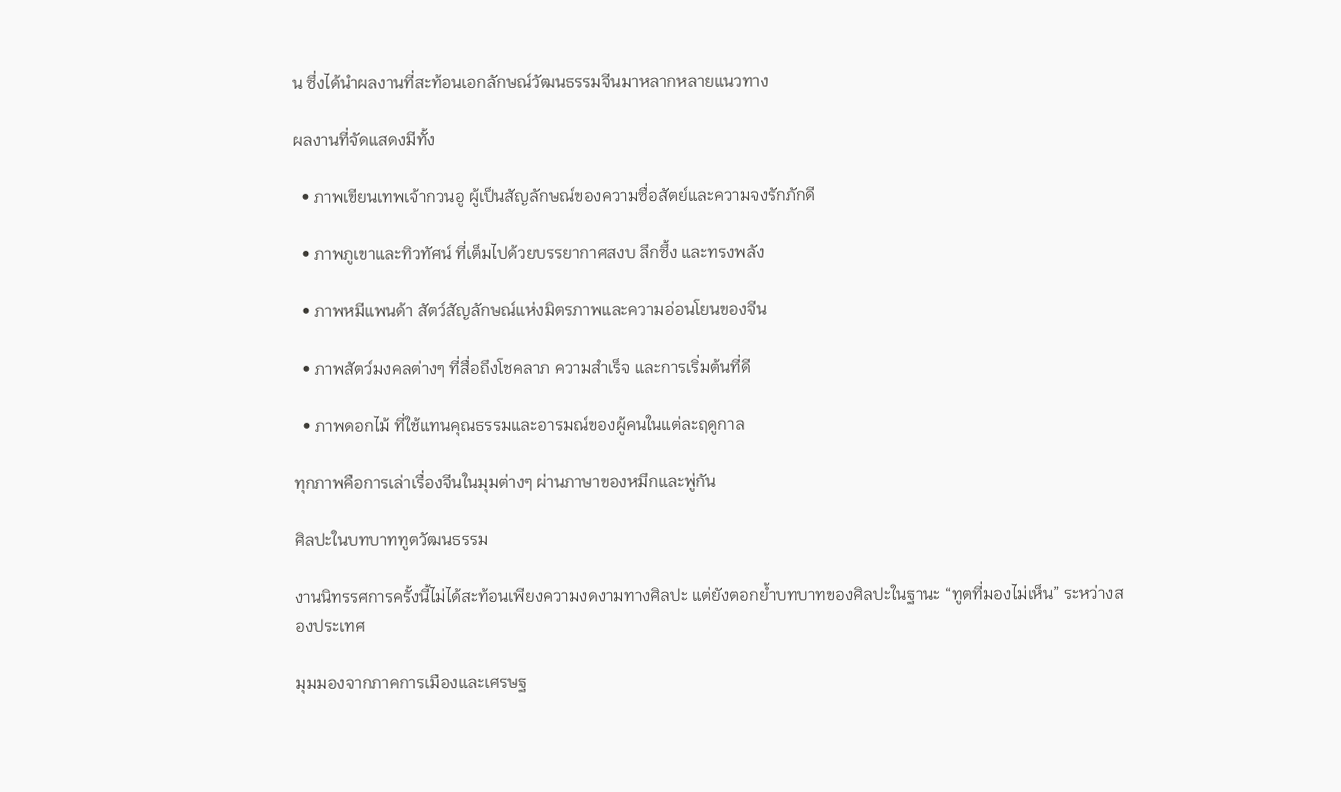น ซึ่งได้นำผลงานที่สะท้อนเอกลักษณ์วัฒนธรรมจีนมาหลากหลายแนวทาง

ผลงานที่จัดแสดงมีทั้ง

  • ภาพเขียนเทพเจ้ากวนอู ผู้เป็นสัญลักษณ์ของความซื่อสัตย์และความจงรักภักดี

  • ภาพภูเขาและทิวทัศน์ ที่เต็มไปด้วยบรรยากาศสงบ ลึกซึ้ง และทรงพลัง

  • ภาพหมีแพนด้า สัตว์สัญลักษณ์แห่งมิตรภาพและความอ่อนโยนของจีน

  • ภาพสัตว์มงคลต่างๆ ที่สื่อถึงโชคลาภ ความสำเร็จ และการเริ่มต้นที่ดี

  • ภาพดอกไม้ ที่ใช้แทนคุณธรรมและอารมณ์ของผู้คนในแต่ละฤดูกาล

ทุกภาพคือการเล่าเรื่องจีนในมุมต่างๆ ผ่านภาษาของหมึกและพู่กัน

ศิลปะในบทบาททูตวัฒนธรรม

งานนิทรรศการครั้งนี้ไม่ได้สะท้อนเพียงความงดงามทางศิลปะ แต่ยังตอกย้ำบทบาทของศิลปะในฐานะ “ทูตที่มองไม่เห็น” ระหว่างสองประเทศ

มุมมองจากภาคการเมืองและเศรษฐ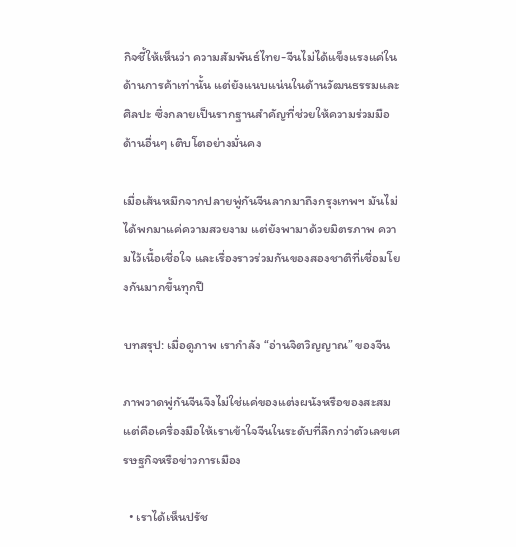กิจชี้ให้เห็นว่า ความสัมพันธ์ไทย-จีนไม่ได้แข็งแรงแค่ในด้านการค้าเท่านั้น แต่ยังแนบแน่นในด้านวัฒนธรรมและศิลปะ ซึ่งกลายเป็นรากฐานสำคัญที่ช่วยให้ความร่วมมือด้านอื่นๆ เติบโตอย่างมั่นคง

เมื่อเส้นหมึกจากปลายพู่กันจีนลากมาถึงกรุงเทพฯ มันไม่ได้พกมาแค่ความสวยงาม แต่ยังพามาด้วยมิตรภาพ ความไว้เนื้อเชื่อใจ และเรื่องราวร่วมกันของสองชาติที่เชื่อมโยงกันมากขึ้นทุกปี

บทสรุป: เมื่อดูภาพ เรากำลัง “อ่านจิตวิญญาณ” ของจีน

ภาพวาดพู่กันจีนจึงไม่ใช่แค่ของแต่งผนังหรือของสะสม แต่คือเครื่องมือให้เราเข้าใจจีนในระดับที่ลึกกว่าตัวเลขเศรษฐกิจหรือข่าวการเมือง

  • เราได้เห็นปรัช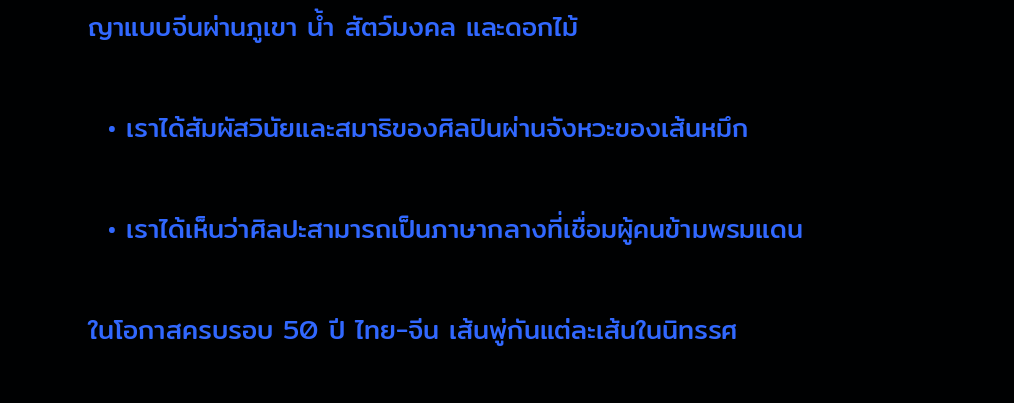ญาแบบจีนผ่านภูเขา น้ำ สัตว์มงคล และดอกไม้

  • เราได้สัมผัสวินัยและสมาธิของศิลปินผ่านจังหวะของเส้นหมึก

  • เราได้เห็นว่าศิลปะสามารถเป็นภาษากลางที่เชื่อมผู้คนข้ามพรมแดน

ในโอกาสครบรอบ 50 ปี ไทย-จีน เส้นพู่กันแต่ละเส้นในนิทรรศ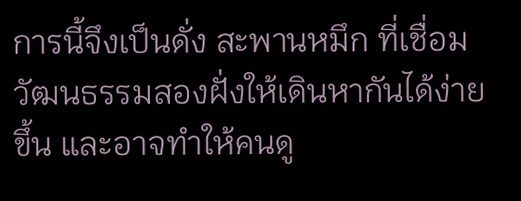การนี้จึงเป็นดั่ง สะพานหมึก ที่เชื่อมวัฒนธรรมสองฝั่งให้เดินหากันได้ง่ายขึ้น และอาจทำให้คนดู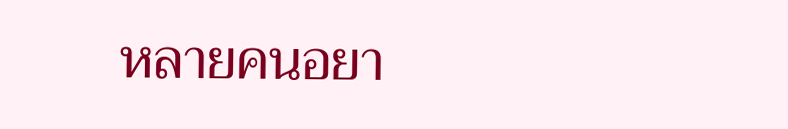หลายคนอยา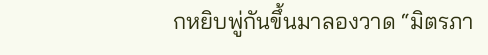กหยิบพู่กันขึ้นมาลองวาด “มิตรภา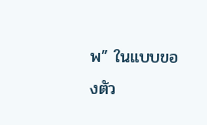พ” ในแบบของตัว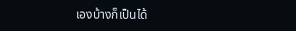เองบ้างก็เป็นได้